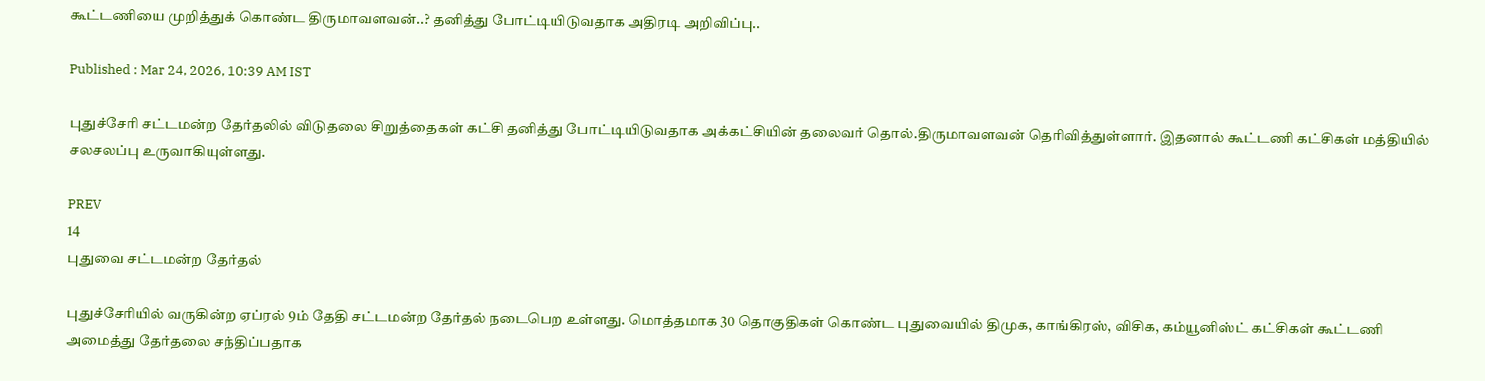கூட்டணியை முறித்துக் கொண்ட திருமாவளவன்..? தனித்து போட்டியிடுவதாக அதிரடி அறிவிப்பு..

Published : Mar 24, 2026, 10:39 AM IST

புதுச்சேரி சட்டமன்ற தேர்தலில் விடுதலை சிறுத்தைகள் கட்சி தனித்து போட்டியிடுவதாக அக்கட்சியின் தலைவர் தொல்.திருமாவளவன் தெரிவித்துள்ளார். இதனால் கூட்டணி கட்சிகள் மத்தியில் சலசலப்பு உருவாகியுள்ளது.

PREV
14
புதுவை சட்டமன்ற தேர்தல்

புதுச்சேரியில் வருகின்ற ஏப்ரல் 9ம் தேதி சட்டமன்ற தேர்தல் நடைபெற உள்ளது. மொத்தமாக 30 தொகுதிகள் கொண்ட புதுவையில் திமுக, காங்கிரஸ், விசிக, கம்யூனிஸ்ட் கட்சிகள் கூட்டணி அமைத்து தேர்தலை சந்திப்பதாக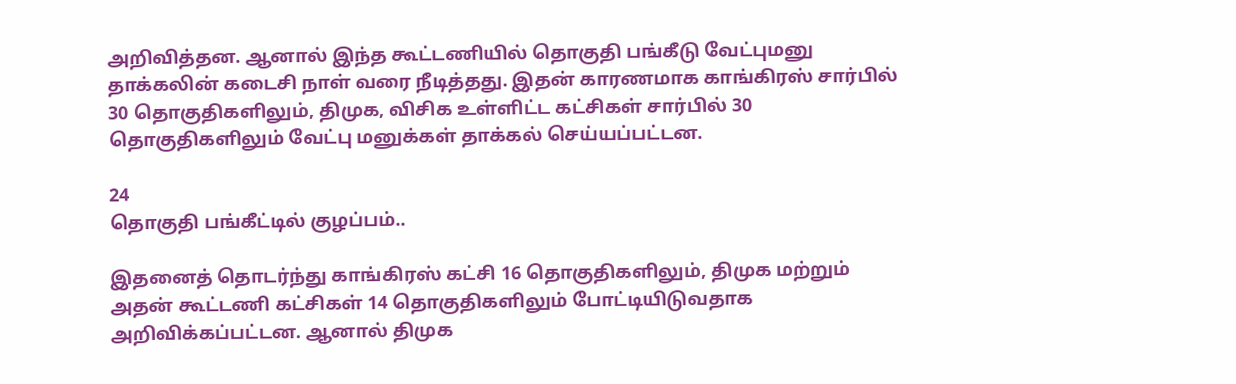அறிவித்தன. ஆனால் இந்த கூட்டணியில் தொகுதி பங்கீடு வேட்புமனு தாக்கலின் கடைசி நாள் வரை நீடித்தது. இதன் காரணமாக காங்கிரஸ் சார்பில் 30 தொகுதிகளிலும், திமுக, விசிக உள்ளிட்ட கட்சிகள் சார்பில் 30 தொகுதிகளிலும் வேட்பு மனுக்கள் தாக்கல் செய்யப்பட்டன.

24
தொகுதி பங்கீட்டில் குழப்பம்..

இதனைத் தொடர்ந்து காங்கிரஸ் கட்சி 16 தொகுதிகளிலும், திமுக மற்றும் அதன் கூட்டணி கட்சிகள் 14 தொகுதிகளிலும் போட்டியிடுவதாக அறிவிக்கப்பட்டன. ஆனால் திமுக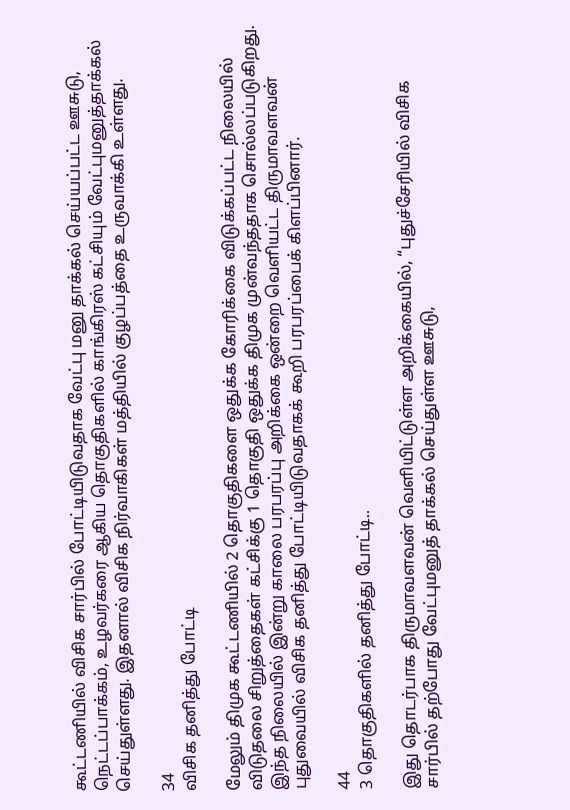கூட்டணியில் விசிக சார்பில் போட்டியிடுவதாக வேட்பு மனு தாக்கல் செய்யப்பட்ட ஊசுடு, நெட்டப்பாக்கம், உழவர்கரை ஆகிய தொகுதிகளில் காங்கிரஸ் கட்சியும் வேட்புமனுத்தாக்கல் செய்துள்ளது. இதனால் விசிக நிர்வாகிகள் மத்தியில் குழப்பத்தை உருவாக்கி உள்ளது.

34
விசிக தனித்து போட்டி

மேலும் திமுக கூட்டணியில் 2 தொகுதிகளை ஒதுக்க கோரிக்கை விடுக்கப்பட்ட நிலையில் விடுதலை சிறுத்தைகள் கட்சிக்கு 1 தொகுதி ஒதுக்க திமுக முன்வந்ததாக சொல்லப்படுகிறது. இந்த நிலையில் இன்று காலை பரபரப்பு அறிக்கை ஒன்றை வெளியட்ட திருமாவளவன் புதுவையில் விசிக தனித்து போட்டியிடுவதாகக் கூறி பரபரப்பைக் கிளப்பினார்.

44
3 தொகுதிகளில் தனித்து போட்டி..

இது தொடர்பாக திருமாவளவன் வெளியிட்டுள்ள அறிக்கையில், “புதுச்சேரியில் விசிக சார்பில் தற்போது வேட்புமனுத் தாக்கல் செய்துள்ள ஊசுடு,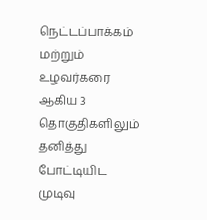நெட்டப்பாக்கம் மற்றும் உழவர்கரை ஆகிய 3 தொகுதிகளிலும் தனித்து போட்டியிட முடிவு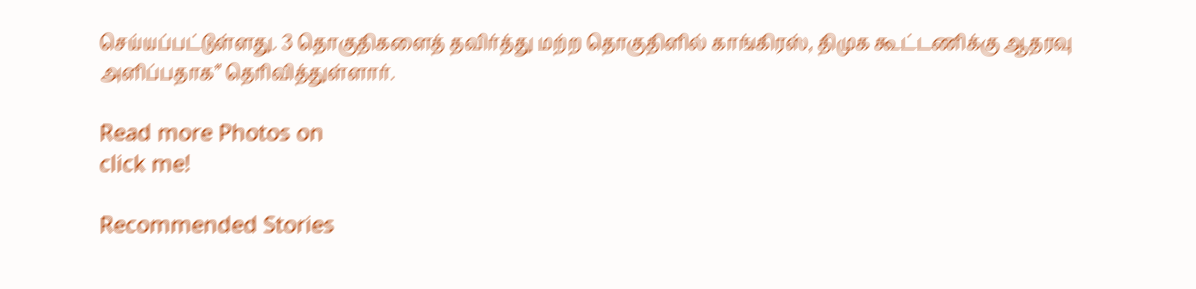செய்யப்பட்டுள்ளது. 3 தொகுதிகளைத் தவிர்த்து மற்ற தொகுதிளில் காங்கிரஸ், திமுக கூட்டணிக்கு ஆதரவு அளிப்பதாக” தெரிவித்துள்ளார்.

Read more Photos on
click me!

Recommended Stories